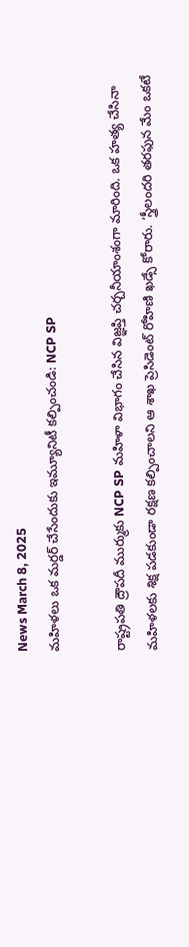News March 8, 2025
మహిళలు ఒక మర్డర్ చేసేందుకు ఇమ్యూనిటీ కల్పించండి: NCP SP

రాష్ట్రపతి ద్రౌపదీ ముర్ముకు NCP SP మహిళా విభాగం చేసిన విజ్ఞప్తి చర్చనీయాంశంగా మారింది. ఒక హత్య చేసినా మహిళలకు శిక్ష పడకుండా రక్షణ కల్పించాలని ఆ శాఖ ప్రెసిడెంట్ రోహిణి ఖడ్సే కోరారు. ‘స్త్రీలందరి తరఫున మేం ఒకటే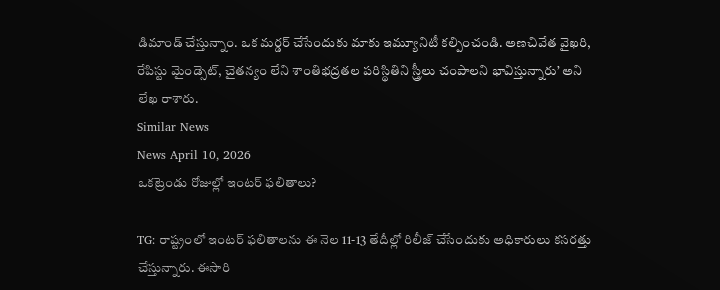డిమాండ్ చేస్తున్నాం. ఒక మర్డర్ చేసేందుకు మాకు ఇమ్యూనిటీ కల్పించండి. అణచివేత వైఖరి, రేపిస్టు మైండ్సెట్, చైతన్యం లేని శాంతిభద్రతల పరిస్థితిని స్త్రీలు చంపాలని భావిస్తున్నారు’ అని లేఖ రాశారు.
Similar News
News April 10, 2026
ఒకట్రెండు రోజుల్లో ఇంటర్ ఫలితాలు?

TG: రాష్ట్రంలో ఇంటర్ ఫలితాలను ఈ నెల 11-13 తేదీల్లో రిలీజ్ చేసేందుకు అధికారులు కసరత్తు చేస్తున్నారు. ఈసారి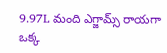9.97L మంది ఎగ్జామ్స్ రాయగా ఒక్క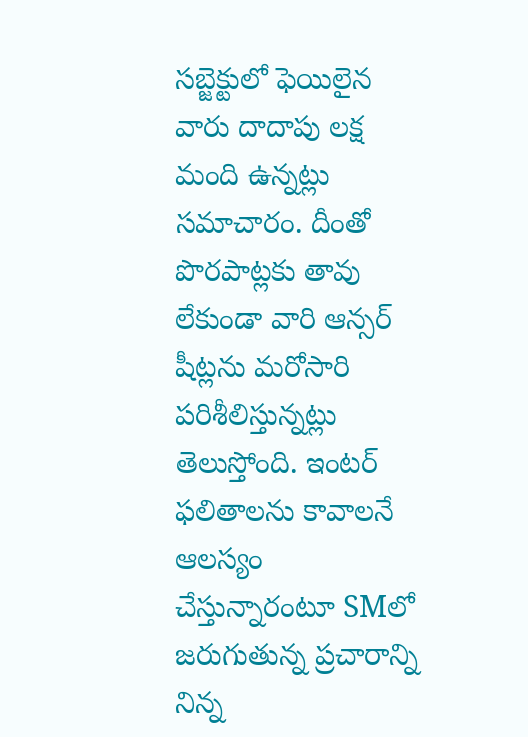సబ్జెక్టులో ఫెయిలైన వారు దాదాపు లక్ష మంది ఉన్నట్లు సమాచారం. దీంతో పొరపాట్లకు తావు లేకుండా వారి ఆన్సర్ షీట్లను మరోసారి పరిశీలిస్తున్నట్లు తెలుస్తోంది. ఇంటర్ ఫలితాలను కావాలనే ఆలస్యం చేస్తున్నారంటూ SMలో జరుగుతున్న ప్రచారాన్ని నిన్న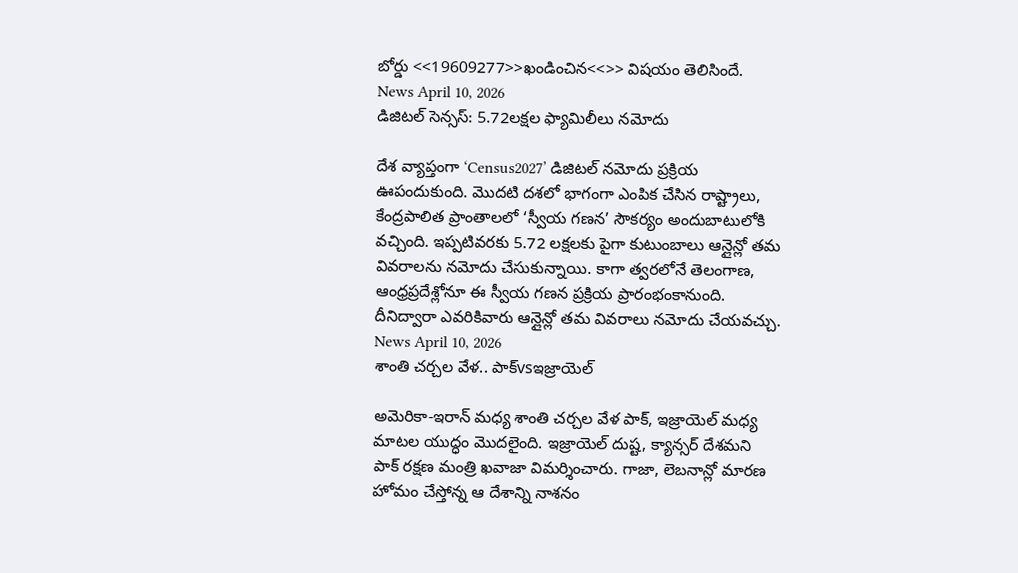బోర్డు <<19609277>>ఖండించిన<<>> విషయం తెలిసిందే.
News April 10, 2026
డిజిటల్ సెన్సస్: 5.72లక్షల ఫ్యామిలీలు నమోదు

దేశ వ్యాప్తంగా ‘Census2027’ డిజిటల్ నమోదు ప్రక్రియ ఊపందుకుంది. మొదటి దశలో భాగంగా ఎంపిక చేసిన రాష్ట్రాలు, కేంద్రపాలిత ప్రాంతాలలో ‘స్వీయ గణన’ సౌకర్యం అందుబాటులోకి వచ్చింది. ఇప్పటివరకు 5.72 లక్షలకు పైగా కుటుంబాలు ఆన్లైన్లో తమ వివరాలను నమోదు చేసుకున్నాయి. కాగా త్వరలోనే తెలంగాణ, ఆంధ్రప్రదేశ్లోనూ ఈ స్వీయ గణన ప్రక్రియ ప్రారంభంకానుంది. దీనిద్వారా ఎవరికివారు ఆన్లైన్లో తమ వివరాలు నమోదు చేయవచ్చు.
News April 10, 2026
శాంతి చర్చల వేళ.. పాక్vsఇజ్రాయెల్

అమెరికా-ఇరాన్ మధ్య శాంతి చర్చల వేళ పాక్, ఇజ్రాయెల్ మధ్య మాటల యుద్ధం మొదలైంది. ఇజ్రాయెల్ దుష్ట, క్యాన్సర్ దేశమని పాక్ రక్షణ మంత్రి ఖవాజా విమర్శించారు. గాజా, లెబనాన్లో మారణ హోమం చేస్తోన్న ఆ దేశాన్ని నాశనం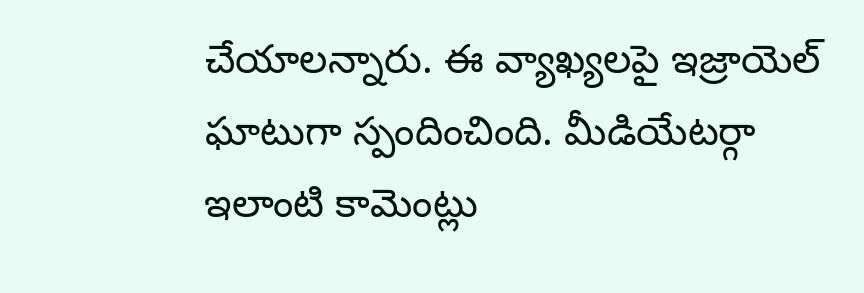చేయాలన్నారు. ఈ వ్యాఖ్యలపై ఇజ్రాయెల్ ఘాటుగా స్పందించింది. మీడియేటర్గా ఇలాంటి కామెంట్లు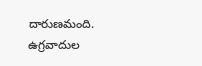దారుణమంది. ఉగ్రవాదుల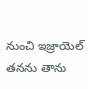నుంచి ఇజ్రాయెల్ తనను తాను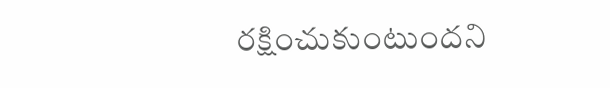రక్షించుకుంటుందని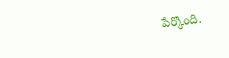పేర్కొంది.